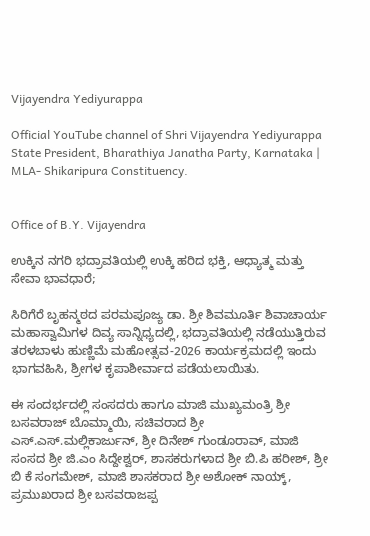Vijayendra Yediyurappa

Official YouTube channel of Shri Vijayendra Yediyurappa
State President, Bharathiya Janatha Party, Karnataka | MLA- Shikaripura Constituency.


Office of B.Y. Vijayendra

ಉಕ್ಕಿನ ನಗರಿ ಭದ್ರಾವತಿಯಲ್ಲಿ ಉಕ್ಕಿ ಹರಿದ ಭಕ್ತಿ, ಆಧ್ಯಾತ್ಮ ಮತ್ತು ಸೇವಾ ಭಾವಧಾರೆ;

ಸಿರಿಗೆರೆ ಬೃಹನ್ಮಠದ ಪರಮಪೂಜ್ಯ ಡಾ. ಶ್ರೀ ಶಿವಮೂರ್ತಿ ಶಿವಾಚಾರ್ಯ ಮಹಾಸ್ವಾಮಿಗಳ ದಿವ್ಯ ಸಾನ್ನಿಧ್ಯದಲ್ಲಿ, ಭದ್ರಾವತಿಯಲ್ಲಿ ನಡೆಯುತ್ತಿರುವ ತರಳಬಾಳು ಹುಣ್ಣಿಮೆ ಮಹೋತ್ಸವ-2026 ಕಾರ್ಯಕ್ರಮದಲ್ಲಿ ಇಂದು ಭಾಗವಹಿಸಿ, ಶ್ರೀಗಳ ಕೃಪಾಶೀರ್ವಾದ ಪಡೆಯಲಾಯಿತು.

ಈ ಸಂದರ್ಭದಲ್ಲಿ ಸಂಸದರು ಹಾಗೂ ಮಾಜಿ ಮುಖ್ಯಮಂತ್ರಿ ಶ್ರೀ ಬಸವರಾಜ್ ಬೊಮ್ಮಾಯಿ, ಸಚಿವರಾದ ಶ್ರೀ ಎಸ್.ಎಸ್.ಮಲ್ಲಿಕಾರ್ಜುನ್, ಶ್ರೀ ದಿನೇಶ್ ಗುಂಡೂರಾವ್, ಮಾಜಿ ಸಂಸದ ಶ್ರೀ ಜಿ.ಎಂ ಸಿದ್ದೇಶ್ವರ್, ಶಾಸಕರುಗಳಾದ ಶ್ರೀ ಬಿ.ಪಿ ಹರೀಶ್, ಶ್ರೀ ಬಿ ಕೆ ಸಂಗಮೇಶ್, ಮಾಜಿ ಶಾಸಕರಾದ ಶ್ರೀ ಅಶೋಕ್ ನಾಯ್ಕ್, ಪ್ರಮುಖರಾದ ಶ್ರೀ ಬಸವರಾಜಪ್ಪ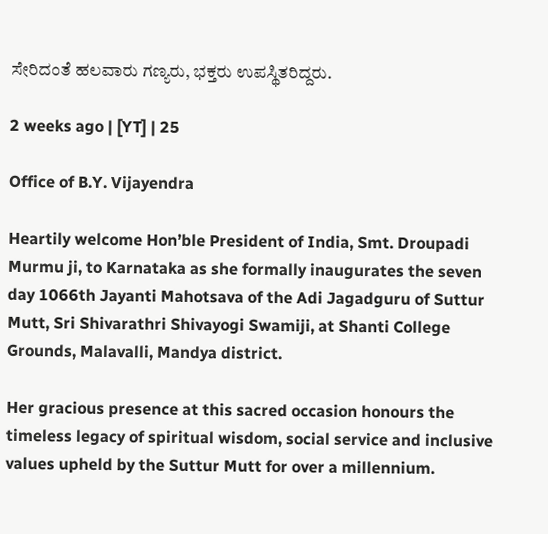ಸೇರಿದಂತೆ ಹಲವಾರು ಗಣ್ಯರು, ಭಕ್ತರು ಉಪಸ್ಥಿತರಿದ್ದರು.

2 weeks ago | [YT] | 25

Office of B.Y. Vijayendra

Heartily welcome Hon’ble President of India, Smt. Droupadi Murmu ji, to Karnataka as she formally inaugurates the seven day 1066th Jayanti Mahotsava of the Adi Jagadguru of Suttur Mutt, Sri Shivarathri Shivayogi Swamiji, at Shanti College Grounds, Malavalli, Mandya district.

Her gracious presence at this sacred occasion honours the timeless legacy of spiritual wisdom, social service and inclusive values upheld by the Suttur Mutt for over a millennium.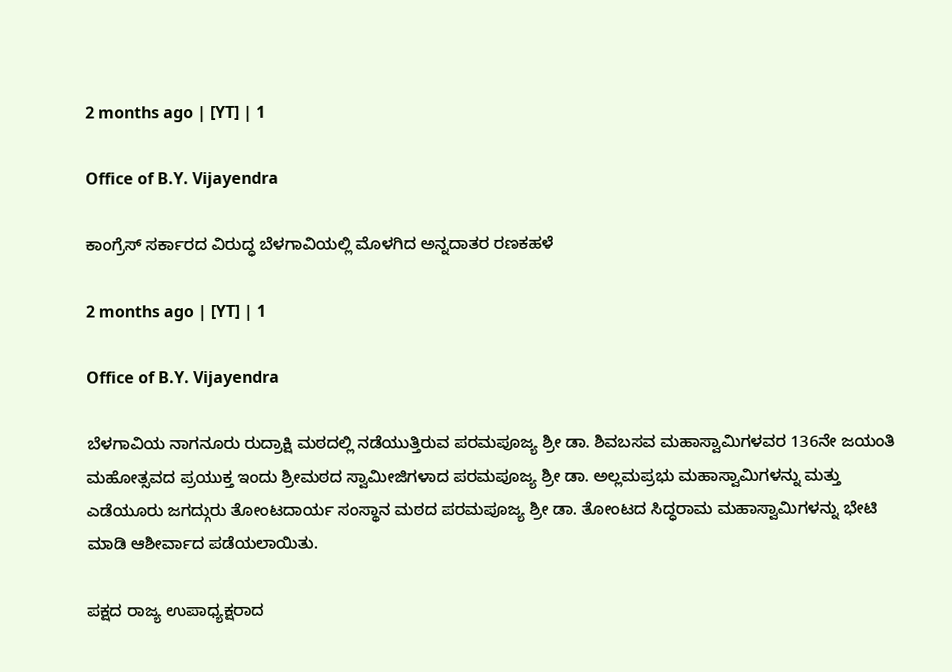2 months ago | [YT] | 1

Office of B.Y. Vijayendra

ಕಾಂಗ್ರೆಸ್ ಸರ್ಕಾರದ ವಿರುದ್ಧ ಬೆಳಗಾವಿಯಲ್ಲಿ ಮೊಳಗಿದ ಅನ್ನದಾತರ ರಣಕಹಳೆ

2 months ago | [YT] | 1

Office of B.Y. Vijayendra

ಬೆಳಗಾವಿಯ ನಾಗನೂರು ರುದ್ರಾಕ್ಷಿ ಮಠದಲ್ಲಿ ನಡೆಯುತ್ತಿರುವ ಪರಮಪೂಜ್ಯ ಶ್ರೀ ಡಾ. ಶಿವಬಸವ ಮಹಾಸ್ವಾಮಿಗಳವರ 136ನೇ ಜಯಂತಿ ಮಹೋತ್ಸವದ ಪ್ರಯುಕ್ತ ಇಂದು ಶ್ರೀಮಠದ ಸ್ವಾಮೀಜಿಗಳಾದ ಪರಮಪೂಜ್ಯ ಶ್ರೀ ಡಾ. ಅಲ್ಲಮಪ್ರಭು ಮಹಾಸ್ವಾಮಿಗಳನ್ನು ಮತ್ತು ಎಡೆಯೂರು ಜಗದ್ಗುರು ತೋಂಟದಾರ್ಯ ಸಂಸ್ಥಾನ ಮಠದ ಪರಮಪೂಜ್ಯ ಶ್ರೀ ಡಾ. ತೋಂಟದ ಸಿದ್ಧರಾಮ ಮಹಾಸ್ವಾಮಿಗಳನ್ನು ಭೇಟಿ ಮಾಡಿ ಆಶೀರ್ವಾದ ಪಡೆಯಲಾಯಿತು.

ಪಕ್ಷದ ರಾಜ್ಯ ಉಪಾಧ್ಯಕ್ಷರಾದ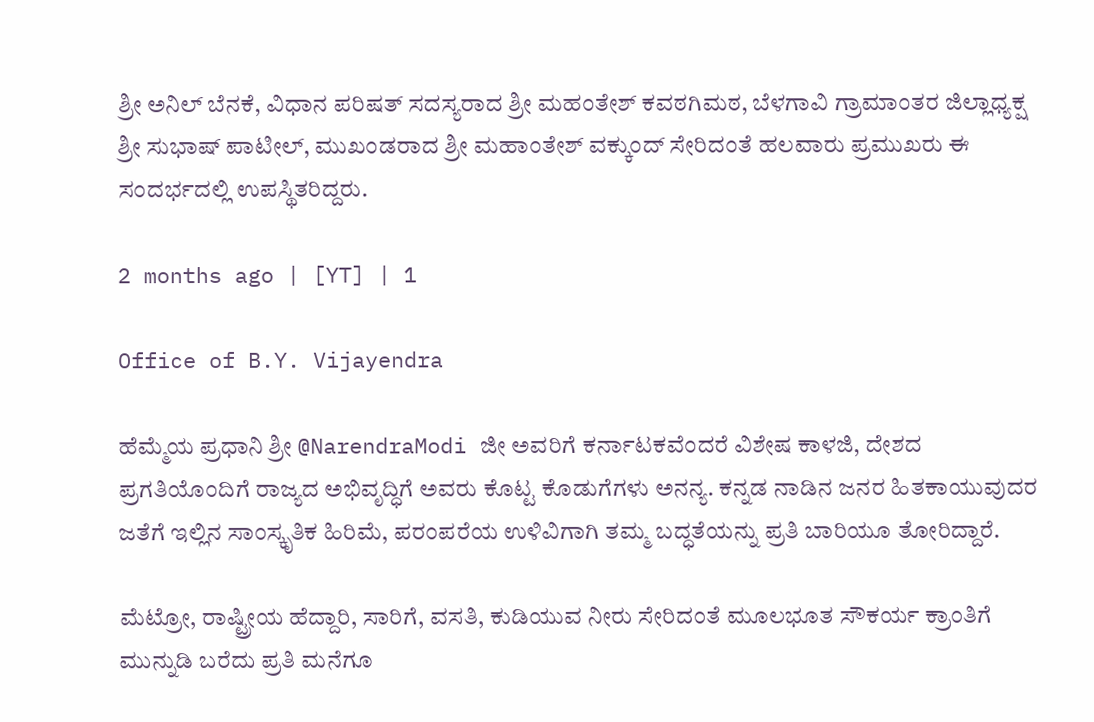ಶ್ರೀ ಅನಿಲ್ ಬೆನಕೆ, ವಿಧಾನ ಪರಿಷತ್ ಸದಸ್ಯರಾದ ಶ್ರೀ ಮಹಂತೇಶ್ ಕವಠಗಿಮಠ, ಬೆಳಗಾವಿ ಗ್ರಾಮಾಂತರ ಜಿಲ್ಲಾಧ್ಯಕ್ಷ ಶ್ರೀ ಸುಭಾಷ್ ಪಾಟೀಲ್, ಮುಖಂಡರಾದ ಶ್ರೀ ಮಹಾಂತೇಶ್ ವಕ್ಕುಂದ್ ಸೇರಿದಂತೆ ಹಲವಾರು ಪ್ರಮುಖರು ಈ ಸಂದರ್ಭದಲ್ಲಿ ಉಪಸ್ಥಿತರಿದ್ದರು.

2 months ago | [YT] | 1

Office of B.Y. Vijayendra

ಹೆಮ್ಮೆಯ ಪ್ರಧಾನಿ ಶ್ರೀ @NarendraModi ಜೀ ಅವರಿಗೆ ಕರ್ನಾಟಕವೆಂದರೆ ವಿಶೇಷ ಕಾಳಜಿ, ದೇಶದ ಪ್ರಗತಿಯೊಂದಿಗೆ ರಾಜ್ಯದ ಅಭಿವೃದ್ಧಿಗೆ ಅವರು ಕೊಟ್ಟ ಕೊಡುಗೆಗಳು ಅನನ್ಯ. ಕನ್ನಡ ನಾಡಿನ ಜನರ ಹಿತಕಾಯುವುದರ ಜತೆಗೆ ಇಲ್ಲಿನ ಸಾಂಸ್ಕೃತಿಕ ಹಿರಿಮೆ, ಪರಂಪರೆಯ ಉಳಿವಿಗಾಗಿ ತಮ್ಮ ಬದ್ಧತೆಯನ್ನು ಪ್ರತಿ ಬಾರಿಯೂ ತೋರಿದ್ದಾರೆ.

ಮೆಟ್ರೋ, ರಾಷ್ಟ್ರೀಯ ಹೆದ್ದಾರಿ, ಸಾರಿಗೆ, ವಸತಿ, ಕುಡಿಯುವ ನೀರು ಸೇರಿದಂತೆ ಮೂಲಭೂತ ಸೌಕರ್ಯ ಕ್ರಾಂತಿಗೆ ಮುನ್ನುಡಿ ಬರೆದು ಪ್ರತಿ ಮನೆಗೂ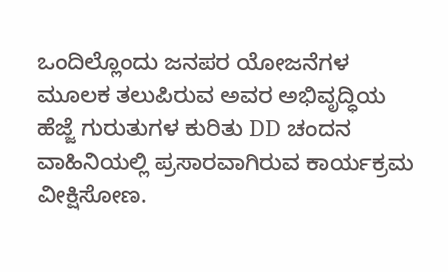ಒಂದಿಲ್ಲೊಂದು ಜನಪರ ಯೋಜನೆಗಳ ಮೂಲಕ ತಲುಪಿರುವ ಅವರ ಅಭಿವೃದ್ಧಿಯ ಹೆಜ್ಜೆ ಗುರುತುಗಳ ಕುರಿತು DD ಚಂದನ ವಾಹಿನಿಯಲ್ಲಿ ಪ್ರಸಾರವಾಗಿರುವ ಕಾರ್ಯಕ್ರಮ ವೀಕ್ಷಿಸೋಣ.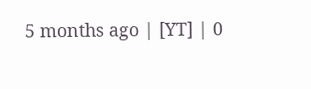5 months ago | [YT] | 0